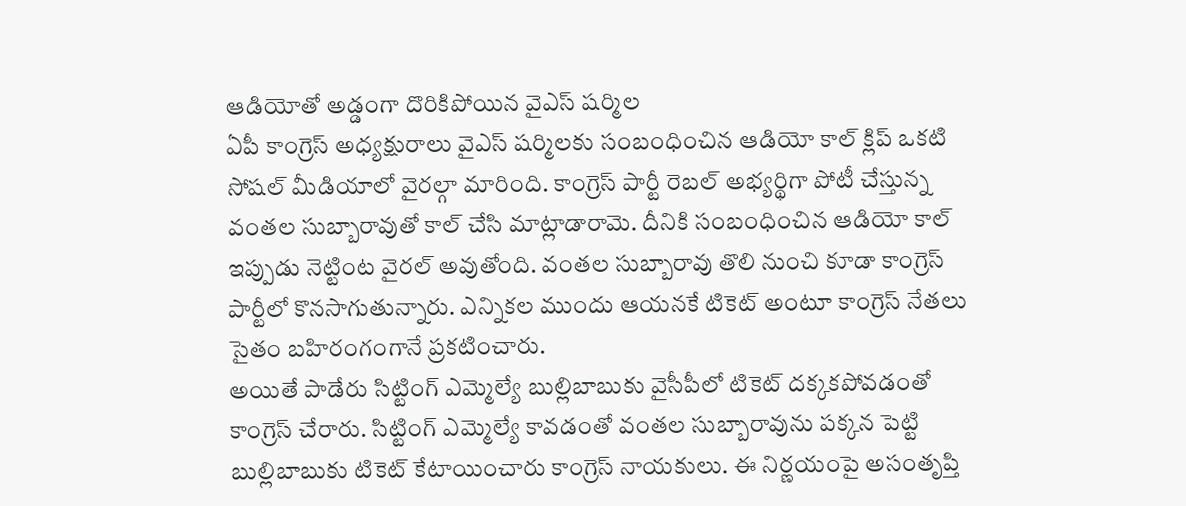ఆడియోతో అడ్డంగా దొరికిపోయిన వైఎస్ షర్మిల
ఏపీ కాంగ్రెస్ అధ్యక్షురాలు వైఎస్ షర్మిలకు సంబంధించిన ఆడియో కాల్ క్లిప్ ఒకటి సోషల్ మీడియాలో వైరల్గా మారింది. కాంగ్రెస్ పార్టీ రెబల్ అభ్యర్థిగా పోటీ చేస్తున్న వంతల సుబ్బారావుతో కాల్ చేసి మాట్లాడారామె. దీనికి సంబంధించిన ఆడియో కాల్ ఇప్పుడు నెట్టింట వైరల్ అవుతోంది. వంతల సుబ్బారావు తొలి నుంచి కూడా కాంగ్రెస్ పార్టీలో కొనసాగుతున్నారు. ఎన్నికల ముందు ఆయనకే టికెట్ అంటూ కాంగ్రెస్ నేతలు సైతం బహిరంగంగానే ప్రకటించారు.
అయితే పాడేరు సిట్టింగ్ ఎమ్మెల్యే బుల్లిబాబుకు వైసీపీలో టికెట్ దక్కకపోవడంతో కాంగ్రెస్ చేరారు. సిట్టింగ్ ఎమ్మెల్యే కావడంతో వంతల సుబ్బారావును పక్కన పెట్టి బుల్లిబాబుకు టికెట్ కేటాయించారు కాంగ్రెస్ నాయకులు. ఈ నిర్ణయంపై అసంతృప్తి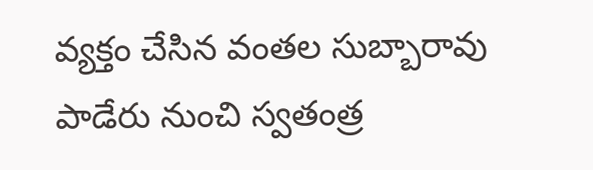వ్యక్తం చేసిన వంతల సుబ్బారావు పాడేరు నుంచి స్వతంత్ర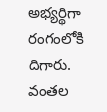అభ్యర్థిగా రంగంలోకి దిగారు. వంతల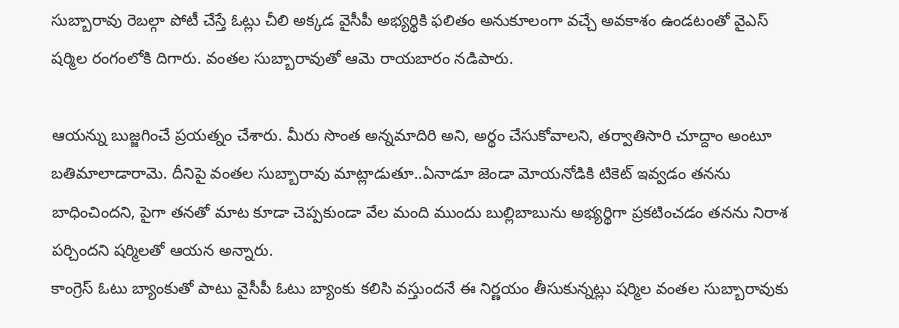సుబ్బారావు రెబల్గా పోటీ చేస్తే ఓట్లు చీలి అక్కడ వైసీపీ అభ్యర్థికి ఫలితం అనుకూలంగా వచ్చే అవకాశం ఉండటంతో వైఎస్ షర్మిల రంగంలోకి దిగారు. వంతల సుబ్బారావుతో ఆమె రాయబారం నడిపారు.

ఆయన్ను బుజ్జగించే ప్రయత్నం చేశారు. మీరు సొంత అన్నమాదిరి అని, అర్థం చేసుకోవాలని, తర్వాతిసారి చూద్దాం అంటూ బతిమాలాడారామె. దీనిపై వంతల సుబ్బారావు మాట్లాడుతూ..ఏనాడూ జెండా మోయనోడికి టికెట్ ఇవ్వడం తనను బాధించిందని, పైగా తనతో మాట కూడా చెప్పకుండా వేల మంది ముందు బుల్లిబాబును అభ్యర్థిగా ప్రకటించడం తనను నిరాశ పర్చిందని షర్మిలతో ఆయన అన్నారు.
కాంగ్రెస్ ఓటు బ్యాంకుతో పాటు వైసీపీ ఓటు బ్యాంకు కలిసి వస్తుందనే ఈ నిర్ణయం తీసుకున్నట్లు షర్మిల వంతల సుబ్బారావుకు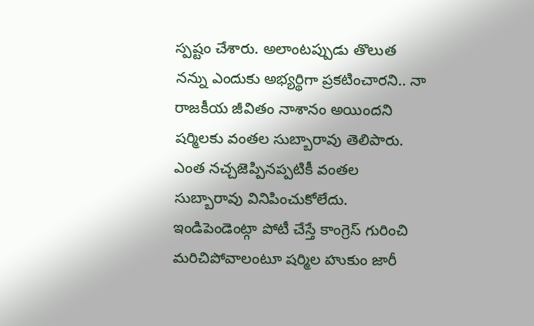స్పష్టం చేశారు. అలాంటప్పుడు తొలుత నన్ను ఎందుకు అభ్యర్థిగా ప్రకటించారని.. నా రాజకీయ జీవితం నాశానం అయిందని షర్మిలకు వంతల సుబ్బారావు తెలిపారు. ఎంత నచ్చజెప్పినప్పటికీ వంతల సుబ్బారావు వినిపించుకోలేదు. ఇండిపెండెంట్గా పోటీ చేస్తే కాంగ్రెస్ గురించి మరిచిపోవాలంటూ షర్మిల హుకుం జారీ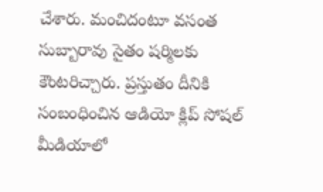చేశారు. మంచిదంటూ వసంత సుబ్బారావు సైతం షర్మిలకు కౌంటరిచ్చారు. ప్రస్తుతం దీనికి సంబంధించిన ఆడియో క్లిప్ సోషల్ మీడియాలో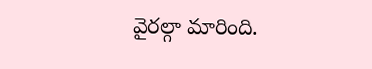వైరల్గా మారింది.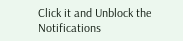Click it and Unblock the Notifications